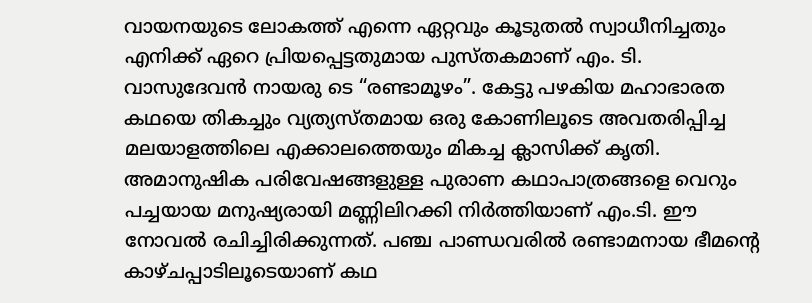വായനയുടെ ലോകത്ത് എന്നെ ഏറ്റവും കൂടുതൽ സ്വാധീനിച്ചതും എനിക്ക് ഏറെ പ്രിയപ്പെട്ടതുമായ പുസ്തകമാണ് എം. ടി. വാസുദേവൻ നായരു ടെ “രണ്ടാമൂഴം”. കേട്ടു പഴകിയ മഹാഭാരത കഥയെ തികച്ചും വ്യത്യസ്തമായ ഒരു കോണിലൂടെ അവതരിപ്പിച്ച മലയാളത്തിലെ എക്കാലത്തെയും മികച്ച ക്ലാസിക്ക് കൃതി.
അമാനുഷിക പരിവേഷങ്ങളുള്ള പുരാണ കഥാപാത്രങ്ങളെ വെറും പച്ചയായ മനുഷ്യരായി മണ്ണിലിറക്കി നിർത്തിയാണ് എം.ടി. ഈ നോവൽ രചിച്ചിരിക്കുന്നത്. പഞ്ച പാണ്ഡവരിൽ രണ്ടാമനായ ഭീമൻ്റെ കാഴ്ചപ്പാടിലൂടെയാണ് കഥ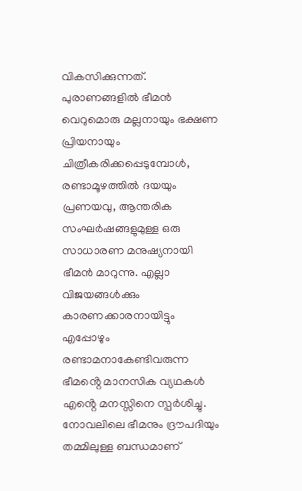വികസിക്കുന്നത്. പുരാണങ്ങളിൽ ഭീമൻ വെറുമൊരു മല്ലനായും ഭക്ഷണ പ്രിയനായും ചിത്രീകരിക്കപ്പെടുമ്പോൾ, രണ്ടാമൂഴത്തിൽ ദയയും പ്രണയവു, ആന്തരിക സംഘർഷങ്ങളുമുള്ള ഒരു സാധാരണ മനുഷ്യനായി ഭീമൻ മാറുന്നു. എല്ലാ വിജയങ്ങൾക്കും കാരണക്കാരനായിട്ടും എപ്പോഴും രണ്ടാമനാകേണ്ടിവരുന്ന ഭീമൻ്റെ മാനസിക വ്യഥകൾ എൻ്റെ മനസ്സിനെ സ്പർശിച്ചു.
നോവലിലെ ഭീമനും ദ്രൗപദിയും തമ്മിലുള്ള ബന്ധമാണ്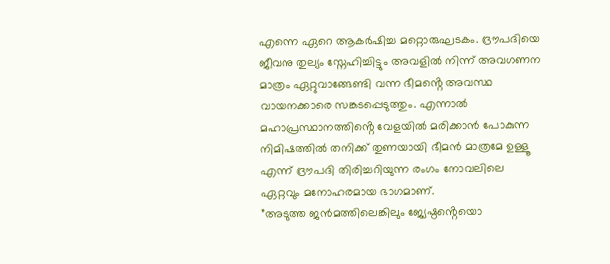എന്നെ ഏറെ ആകർഷിച്ച മറ്റൊരുഘടകം. ദ്രൗപദിയെ ജീവനു തുല്യം സ്നേഹിച്ചിട്ടും അവളിൽ നിന്ന് അവഗണന മാത്രം ഏറ്റുവാങ്ങേണ്ടി വന്ന ഭീമൻ്റെ അവസ്ഥ വായനക്കാരെ സങ്കടപ്പെടുത്തും. എന്നാൽ മഹാപ്രസ്ഥാനത്തിൻ്റെ വേളയിൽ മരിക്കാൻ പോകുന്ന നിമിഷത്തിൽ തനിക്ക് തുണയായി ഭീമൻ മാത്രമേ ഉള്ളൂ എന്ന് ദ്രൗപദി തിരിച്ചറിയുന്ന രംഗം നോവലിലെ ഏറ്റവും മനോഹരമായ ഭാഗമാണ്.
”അടുത്ത ജൻമത്തിലെങ്കിലും ജ്യേഷ്ഠൻ്റെയൊ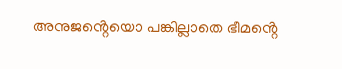അനുജൻ്റെയൊ പങ്കില്ലാതെ ഭീമൻ്റെ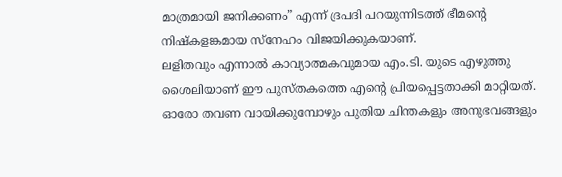മാത്രമായി ജനിക്കണം” എന്ന് ദ്രപദി പറയുന്നിടത്ത് ഭീമൻ്റെ നിഷ്കളങ്കമായ സ്നേഹം വിജയിക്കുകയാണ്.
ലളിതവും എന്നാൽ കാവ്യാത്മകവുമായ എം.ടി. യുടെ എഴുത്തു ശൈലിയാണ് ഈ പുസ്തകത്തെ എൻ്റെ പ്രിയപ്പെട്ടതാക്കി മാറ്റിയത്. ഓരോ തവണ വായിക്കുമ്പോഴും പുതിയ ചിന്തകളും അനുഭവങ്ങളും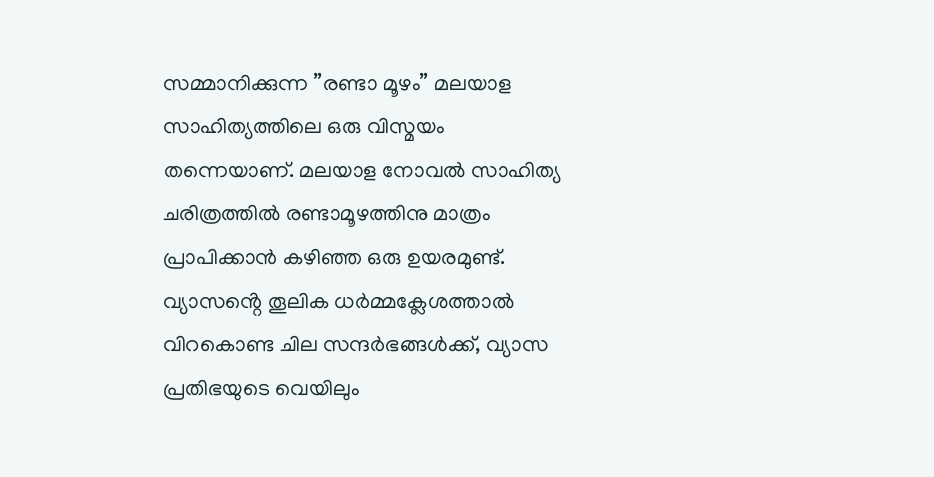സമ്മാനിക്കുന്ന ”രണ്ടാ മൂഴം” മലയാള സാഹിത്യത്തിലെ ഒരു വിസ്മയം തന്നെയാണ്. മലയാള നോവൽ സാഹിത്യ ചരിത്രത്തിൽ രണ്ടാമൂഴത്തിനു മാത്രം പ്രാപിക്കാൻ കഴിഞ്ഞ ഒരു ഉയരമുണ്ട്. വ്യാസൻ്റെ തൂലിക ധർമ്മക്ലേശത്താൽ വിറകൊണ്ട ചില സന്ദർഭങ്ങൾക്ക്, വ്യാസ പ്രതിഭയുടെ വെയിലും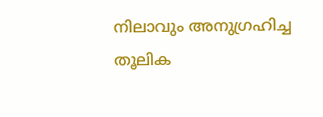നിലാവും അനുഗ്രഹിച്ച തൂലിക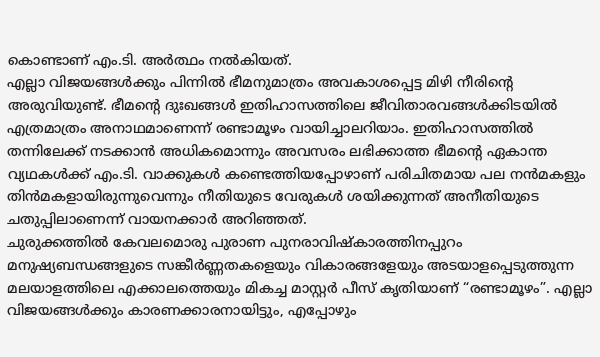കൊണ്ടാണ് എം.ടി. അർത്ഥം നൽകിയത്.
എല്ലാ വിജയങ്ങൾക്കും പിന്നിൽ ഭീമനുമാത്രം അവകാശപ്പെട്ട മിഴി നീരിൻ്റെ അരുവിയുണ്ട്. ഭീമൻ്റെ ദുഃഖങ്ങൾ ഇതിഹാസത്തിലെ ജീവിതാരവങ്ങൾക്കിടയിൽ എത്രമാത്രം അനാഥമാണെന്ന് രണ്ടാമൂഴം വായിച്ചാലറിയാം. ഇതിഹാസത്തിൽ തന്നിലേക്ക് നടക്കാൻ അധികമൊന്നും അവസരം ലഭിക്കാത്ത ഭീമൻ്റെ ഏകാന്ത വ്യഥകൾക്ക് എം.ടി. വാക്കുകൾ കണ്ടെത്തിയപ്പോഴാണ് പരിചിതമായ പല നൻമകളും തിൻമകളായിരുന്നുവെന്നും നീതിയുടെ വേരുകൾ ശയിക്കുന്നത് അനീതിയുടെ ചതുപ്പിലാണെന്ന് വായനക്കാർ അറിഞ്ഞത്.
ചുരുക്കത്തിൽ കേവലമൊരു പുരാണ പുനരാവിഷ്കാരത്തിനപ്പുറം മനുഷ്യബന്ധങ്ങളുടെ സങ്കീർണ്ണതകളെയും വികാരങ്ങളേയും അടയാളപ്പെടുത്തുന്ന മലയാളത്തിലെ എക്കാലത്തെയും മികച്ച മാസ്റ്റർ പീസ് കൃതിയാണ് “രണ്ടാമൂഴം”. എല്ലാ വിജയങ്ങൾക്കും കാരണക്കാരനായിട്ടും, എപ്പോഴും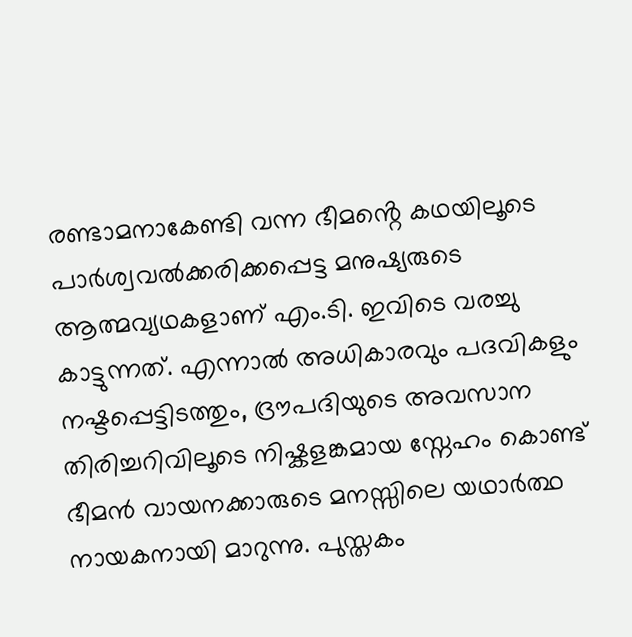രണ്ടാമനാകേണ്ടി വന്ന ഭീമൻ്റെ കഥയിലൂടെ പാർശ്വവൽക്കരിക്കപ്പെട്ട മനുഷ്യരുടെ ആത്മവ്യഥകളാണ് എം.ടി. ഇവിടെ വരച്ചു കാട്ടുന്നത്. എന്നാൽ അധികാരവും പദവികളും നഷ്ടപ്പെട്ടിടത്തും, ദ്രൗപദിയുടെ അവസാന തിരിച്ചറിവിലൂടെ നിഷ്കളങ്കമായ സ്നേഹം കൊണ്ട് ഭീമൻ വായനക്കാരുടെ മനസ്സിലെ യഥാർത്ഥ നായകനായി മാറുന്നു. പുസ്തകം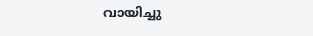വായിച്ചു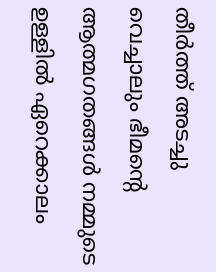തീർത്ത് അടച്ചു വെച്ചാലും ഭീമൻ്റെ ആത്മഗതങ്ങൾ നമ്മുടെ ഉള്ളിൽ ഏറെക്കാലം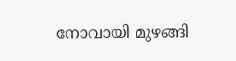നോവായി മുഴങ്ങി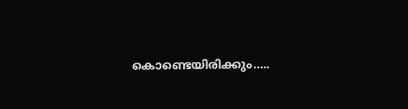കൊണ്ടെയിരിക്കും…..